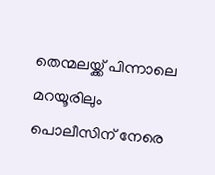തെന്മലയ്ക്ക് പിന്നാലെ മറയൂരിലും പൊലീസിന് നേരെ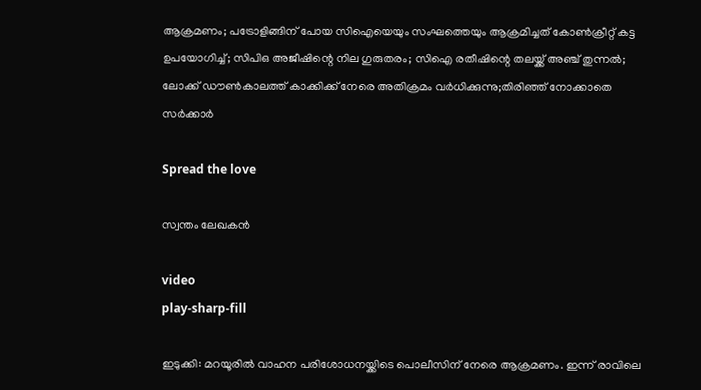ആക്രമണം; പട്രോളിങ്ങിന് പോയ സിഐയെയും സംഘത്തെയും ആക്രമിച്ചത് കോണ്‍ക്രീറ്റ് കട്ട ഉപയോഗിച്ച്; സിപിഒ അജീഷിന്റെ നില ഗുരുതരം; സിഐ രതീഷിന്റെ തലയ്ക്ക് അഞ്ച് തുന്നൽ; ലോക്ക് ഡൗണ്‍കാലത്ത് കാക്കിക്ക് നേരെ അതിക്രമം വര്‍ധിക്കുന്നു;തിരിഞ്ഞ് നോക്കാതെ സർക്കാർ

Spread the love

സ്വന്തം ലേഖകന്‍

video
play-sharp-fill

ഇടുക്കി: മറയൂരില്‍ വാഹന പരിശോധനയ്ക്കിടെ പൊലീസിന് നേരെ ആക്രമണം. ഇന്ന് രാവിലെ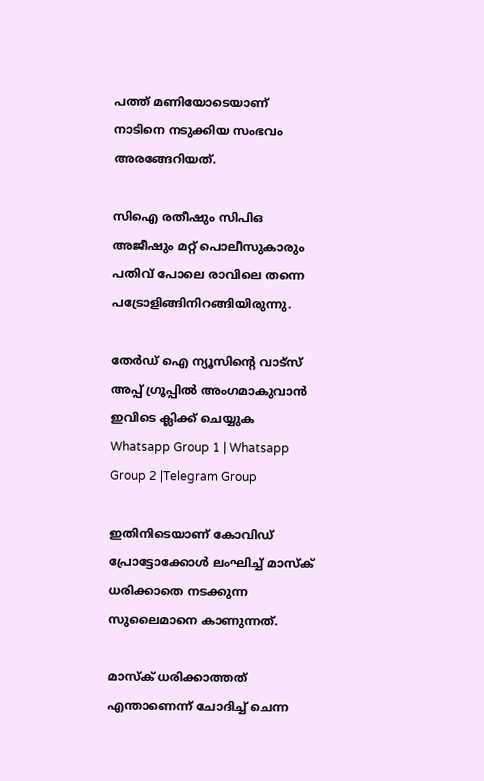പത്ത് മണിയോടെയാണ് നാടിനെ നടുക്കിയ സംഭവം അരങ്ങേറിയത്.

സിഐ രതീഷും സിപിഒ അജീഷും മറ്റ് പൊലീസുകാരും പതിവ് പോലെ രാവിലെ തന്നെ പട്രോളിങ്ങിനിറങ്ങിയിരുന്നു.

തേർഡ് ഐ ന്യൂസിന്റെ വാട്സ് അപ്പ് ഗ്രൂപ്പിൽ അംഗമാകുവാൻ ഇവിടെ ക്ലിക്ക് ചെയ്യുക
Whatsapp Group 1 | Whatsapp Group 2 |Telegram Group

ഇതിനിടെയാണ് കോവിഡ് പ്രോട്ടോക്കോള്‍ ലംഘിച്ച് മാസ്‌ക് ധരിക്കാതെ നടക്കുന്ന സുലൈമാനെ കാണുന്നത്.

മാസ്‌ക് ധരിക്കാത്തത് എന്താണെന്ന് ചോദിച്ച് ചെന്ന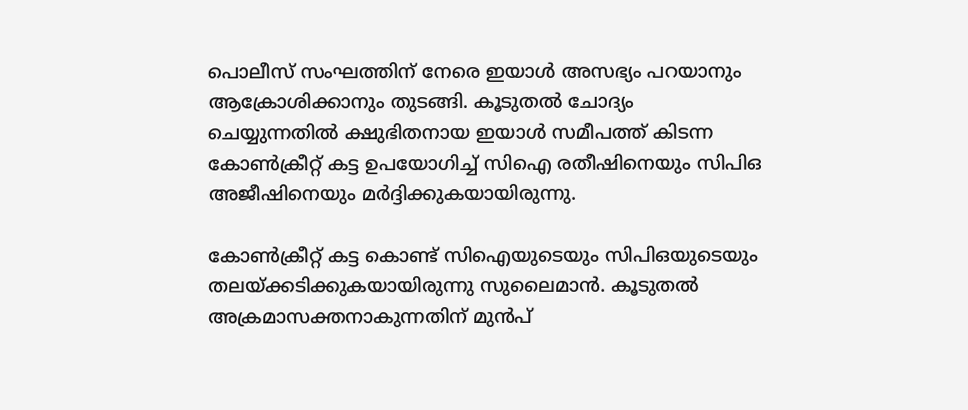പൊലീസ് സംഘത്തിന് നേരെ ഇയാള്‍ അസഭ്യം പറയാനും ആക്രോശിക്കാനും തുടങ്ങി. കൂടുതല്‍ ചോദ്യം ചെയ്യുന്നതില്‍ ക്ഷുഭിതനായ ഇയാള്‍ സമീപത്ത് കിടന്ന കോണ്‍ക്രീറ്റ് കട്ട ഉപയോഗിച്ച് സിഐ രതീഷിനെയും സിപിഒ അജീഷിനെയും മര്‍ദ്ദിക്കുകയായിരുന്നു.

കോണ്‍ക്രീറ്റ് കട്ട കൊണ്ട് സിഐയുടെയും സിപിഒയുടെയും തലയ്ക്കടിക്കുകയായിരുന്നു സുലൈമാന്‍. കൂടുതല്‍ അക്രമാസക്തനാകുന്നതിന് മുന്‍പ്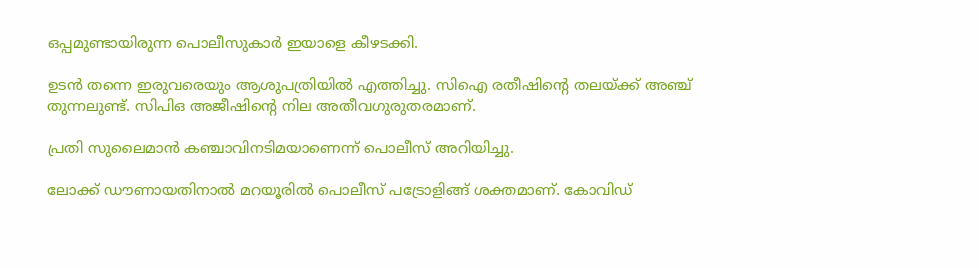ഒപ്പമുണ്ടായിരുന്ന പൊലീസുകാര്‍ ഇയാളെ കീഴടക്കി.

ഉടന്‍ തന്നെ ഇരുവരെയും ആശുപത്രിയില്‍ എത്തിച്ചു. സിഐ രതീഷിന്റെ തലയ്ക്ക് അഞ്ച് തുന്നലുണ്ട്. സിപിഒ അജീഷിന്റെ നില അതീവഗുരുതരമാണ്.

പ്രതി സുലൈമാന്‍ കഞ്ചാവിനടിമയാണെന്ന് പൊലീസ് അറിയിച്ചു.

ലോക്ക് ഡൗണായതിനാല്‍ മറയൂരില്‍ പൊലീസ് പട്രോളിങ്ങ് ശക്തമാണ്. കോവിഡ്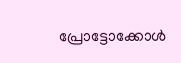പ്രോട്ടോക്കോള്‍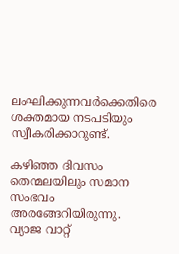ലംഘിക്കുന്നവര്‍ക്കെതിരെ ശക്തമായ നടപടിയും സ്വീകരിക്കാറുണ്ട്.

കഴിഞ്ഞ ദിവസം തെന്മലയിലും സമാന സംഭവം അരങ്ങേറിയിരുന്നു. വ്യാജ വാറ്റ്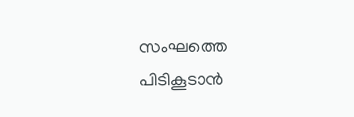സംഘത്തെ പിടികൂടാന്‍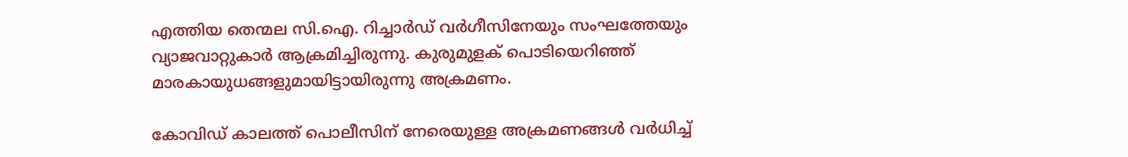എത്തിയ തെന്മല സി.ഐ. റിച്ചാർഡ് വർഗീസിനേയും സംഘത്തേയും വ്യാജവാറ്റുകാർ ആക്രമിച്ചിരുന്നു. കുരുമുളക് പൊടിയെറിഞ്ഞ് മാരകായുധങ്ങളുമായിട്ടായിരുന്നു അക്രമണം.

കോവിഡ് കാലത്ത് പൊലീസിന് നേരെയുള്ള അക്രമണങ്ങള്‍ വര്‍ധിച്ച്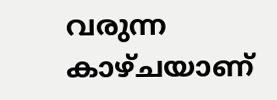വരുന്ന കാഴ്ചയാണ്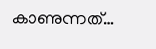കാണുന്നത്…